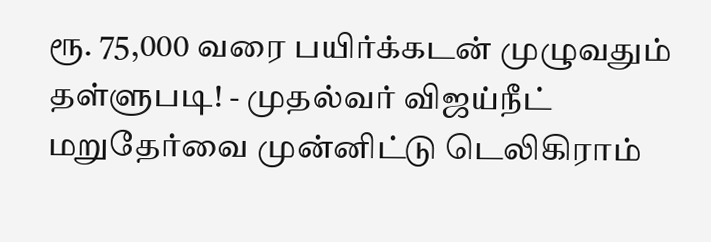ரூ. 75,000 வரை பயிர்க்கடன் முழுவதும் தள்ளுபடி! - முதல்வர் விஜய்நீட் மறுதேர்வை முன்னிட்டு டெலிகிராம்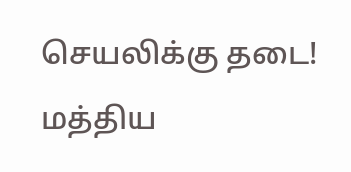செயலிக்கு தடை! மத்திய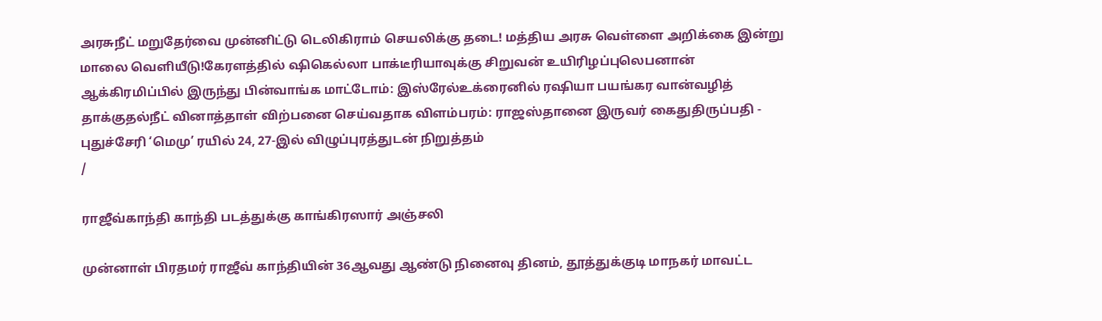அரசுநீட் மறுதேர்வை முன்னிட்டு டெலிகிராம் செயலிக்கு தடை! மத்திய அரசு வெள்ளை அறிக்கை இன்று மாலை வெளியீடு!கேரளத்தில் ஷிகெல்லா பாக்டீரியாவுக்கு சிறுவன் உயிரிழப்புலெபனான் ஆக்கிரமிப்பில் இருந்து பின்வாங்க மாட்டோம்: இஸ்ரேல்உக்ரைனில் ரஷியா பயங்கர வான்வழித் தாக்குதல்நீட் வினாத்தாள் விற்பனை செய்வதாக விளம்பரம்: ராஜஸ்தானை இருவர் கைதுதிருப்பதி - புதுச்சேரி ‘மெமு’ ரயில் 24, 27-இல் விழுப்புரத்துடன் நிறுத்தம்
/

ராஜீவ்காந்தி காந்தி படத்துக்கு காங்கிரஸார் அஞ்சலி

முன்னாள் பிரதமர் ராஜீவ் காந்தியின் 36ஆவது ஆண்டு நினைவு தினம், தூத்துக்குடி மாநகர் மாவட்ட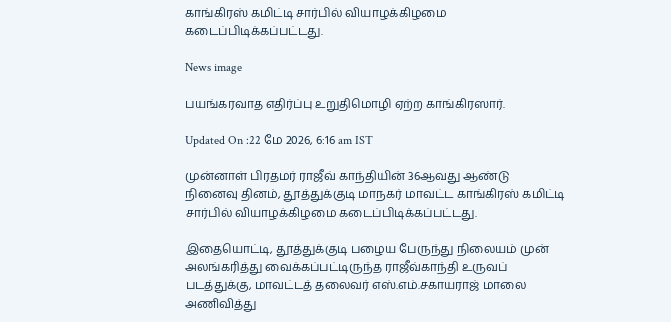காங்கிரஸ் கமிட்டி சார்பில் வியாழக்கிழமை கடைப்பிடிக்கப்பட்டது.

News image

பயங்கரவாத எதிர்ப்பு உறுதிமொழி ஏற்ற காங்கிரஸார்.

Updated On :22 மே 2026, 6:16 am IST

முன்னாள் பிரதமர் ராஜீவ் காந்தியின் 36ஆவது ஆண்டு நினைவு தினம், தூத்துக்குடி மாநகர் மாவட்ட காங்கிரஸ் கமிட்டி சார்பில் வியாழக்கிழமை கடைப்பிடிக்கப்பட்டது.

இதையொட்டி, தூத்துக்குடி பழைய பேருந்து நிலையம் முன் அலங்கரித்து வைக்கப்பட்டிருந்த ராஜீவ்காந்தி உருவப் படத்துக்கு, மாவட்டத் தலைவர் எஸ்.எம்.சகாயராஜ் மாலை அணிவித்து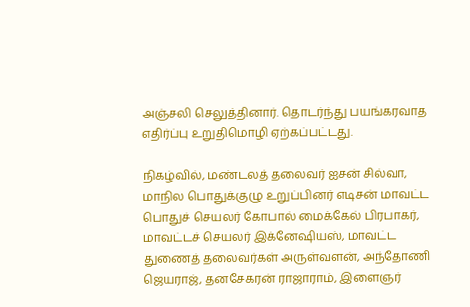அஞ்சலி செலுத்தினார். தொடர்ந்து பயங்கரவாத எதிர்ப்பு உறுதிமொழி ஏற்கப்பட்டது.

நிகழ்வில், மண்டலத் தலைவர் ஐசன் சில்வா, மாநில பொதுக்குழு உறுப்பினர் எடிசன் மாவட்ட பொதுச் செயலர் கோபால் மைக்கேல் பிரபாகர், மாவட்டச் செயலர் இக்னேஷியஸ், மாவட்ட துணைத் தலைவர்கள் அருள்வளன், அந்தோணி ஜெயராஜ், தனசேகரன் ராஜாராம், இளைஞர்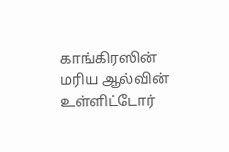காங்கிரஸின் மரிய ஆல்வின் உள்ளிட்டோர்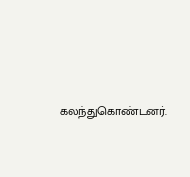கலந்துகொண்டனர்.